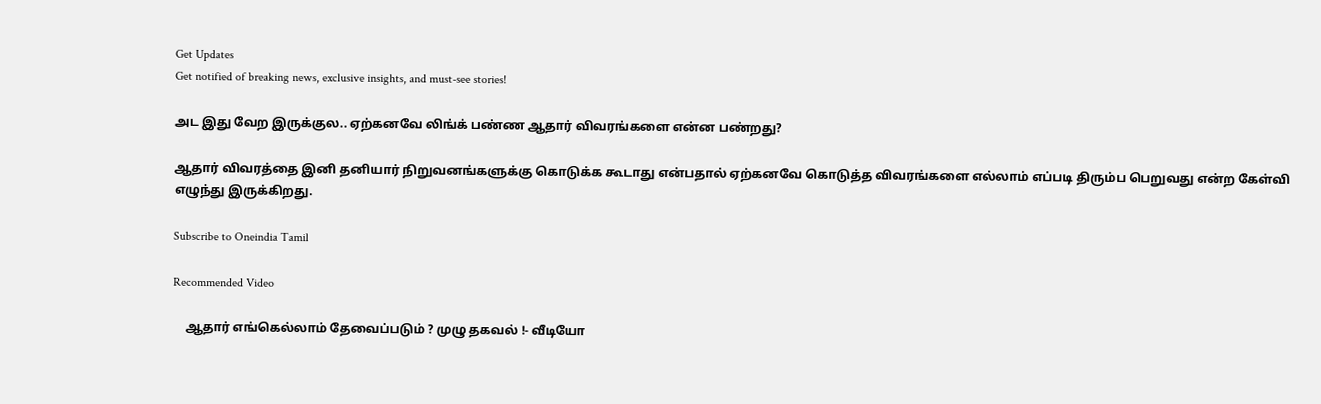Get Updates
Get notified of breaking news, exclusive insights, and must-see stories!

அட இது வேற இருக்குல.. ஏற்கனவே லிங்க் பண்ண ஆதார் விவரங்களை என்ன பண்றது?

ஆதார் விவரத்தை இனி தனியார் நிறுவனங்களுக்கு கொடுக்க கூடாது என்பதால் ஏற்கனவே கொடுத்த விவரங்களை எல்லாம் எப்படி திரும்ப பெறுவது என்ற கேள்வி எழுந்து இருக்கிறது.

Subscribe to Oneindia Tamil

Recommended Video

    ஆதார் எங்கெல்லாம் தேவைப்படும் ? முழு தகவல் !- வீடியோ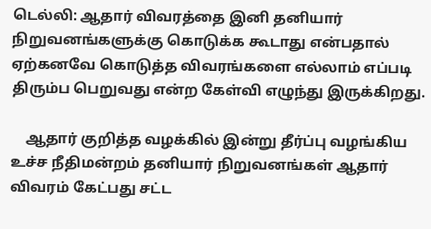டெல்லி: ஆதார் விவரத்தை இனி தனியார் நிறுவனங்களுக்கு கொடுக்க கூடாது என்பதால் ஏற்கனவே கொடுத்த விவரங்களை எல்லாம் எப்படி திரும்ப பெறுவது என்ற கேள்வி எழுந்து இருக்கிறது.

    ஆதார் குறித்த வழக்கில் இன்று தீர்ப்பு வழங்கிய உச்ச நீதிமன்றம் தனியார் நிறுவனங்கள் ஆதார் விவரம் கேட்பது சட்ட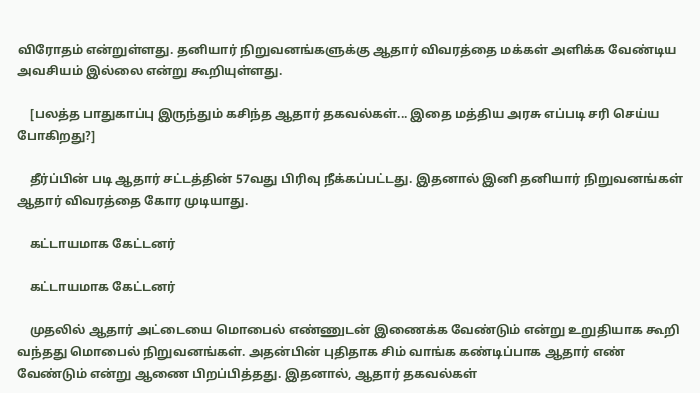விரோதம் என்றுள்ளது. தனியார் நிறுவனங்களுக்கு ஆதார் விவரத்தை மக்கள் அளிக்க வேண்டிய அவசியம் இல்லை என்று கூறியுள்ளது.

    [பலத்த பாதுகாப்பு இருந்தும் கசிந்த ஆதார் தகவல்கள்... இதை மத்திய அரசு எப்படி சரி செய்ய போகிறது?]

    தீர்ப்பின் படி ஆதார் சட்டத்தின் 57வது பிரிவு நீக்கப்பட்டது. இதனால் இனி தனியார் நிறுவனங்கள் ஆதார் விவரத்தை கோர முடியாது.

    கட்டாயமாக கேட்டனர்

    கட்டாயமாக கேட்டனர்

    முதலில் ஆதார் அட்டையை மொபைல் எண்ணுடன் இணைக்க வேண்டும் என்று உறுதியாக கூறி வந்தது மொபைல் நிறுவனங்கள். அதன்பின் புதிதாக சிம் வாங்க கண்டிப்பாக ஆதார் எண் வேண்டும் என்று ஆணை பிறப்பித்தது. இதனால், ஆதார் தகவல்கள்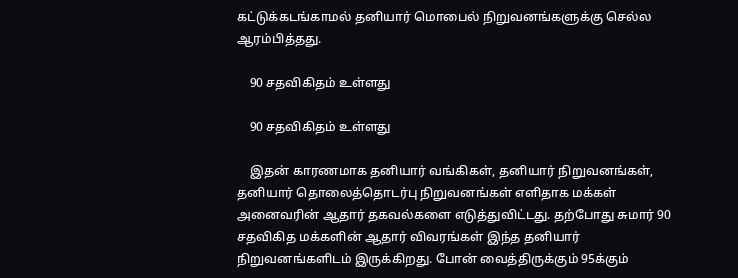கட்டுக்கடங்காமல் தனியார் மொபைல் நிறுவனங்களுக்கு செல்ல ஆரம்பித்தது.

    90 சதவிகிதம் உள்ளது

    90 சதவிகிதம் உள்ளது

    இதன் காரணமாக தனியார் வங்கிகள், தனியார் நிறுவனங்கள், தனியார் தொலைத்தொடர்பு நிறுவனங்கள் எளிதாக மக்கள் அனைவரின் ஆதார் தகவல்களை எடுத்துவிட்டது. தற்போது சுமார் 90 சதவிகித மக்களின் ஆதார் விவரங்கள் இந்த தனியார் நிறுவனங்களிடம் இருக்கிறது. போன் வைத்திருக்கும் 95க்கும்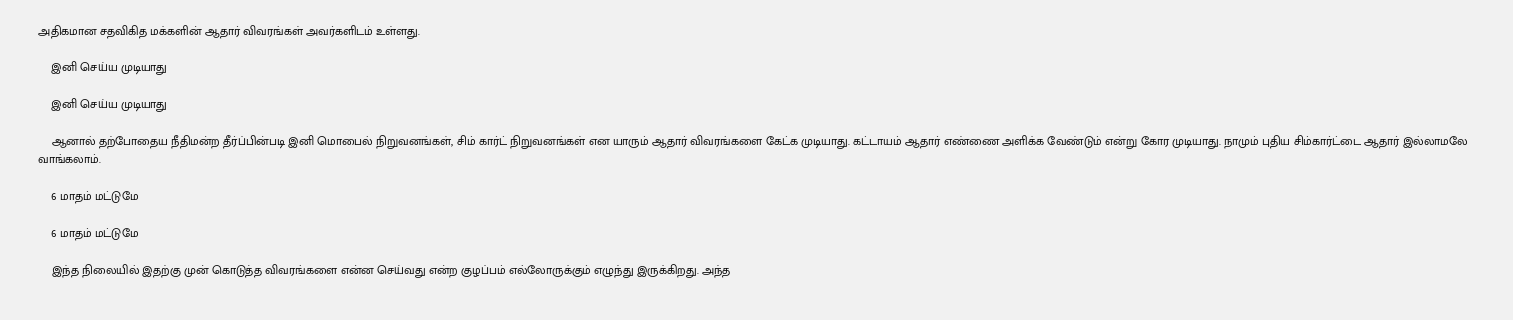அதிகமான சதவிகித மக்களின் ஆதார் விவரங்கள் அவர்களிடம் உள்ளது.

    இனி செய்ய முடியாது

    இனி செய்ய முடியாது

    ஆனால் தற்போதைய நீதிமன்ற தீர்ப்பின்படி இனி மொபைல் நிறுவனங்கள், சிம் கார்ட் நிறுவனங்கள் என யாரும் ஆதார் விவரங்களை கேட்க முடியாது. கட்டாயம் ஆதார் எண்ணை அளிக்க வேண்டும் என்று கோர முடியாது. நாமும் புதிய சிம்கார்ட்டை ஆதார் இல்லாமலே வாங்கலாம்.

    6 மாதம் மட்டுமே

    6 மாதம் மட்டுமே

    இந்த நிலையில் இதற்கு முன் கொடுத்த விவரங்களை என்ன செய்வது என்ற குழப்பம் எல்லோருக்கும் எழுந்து இருக்கிறது. அந்த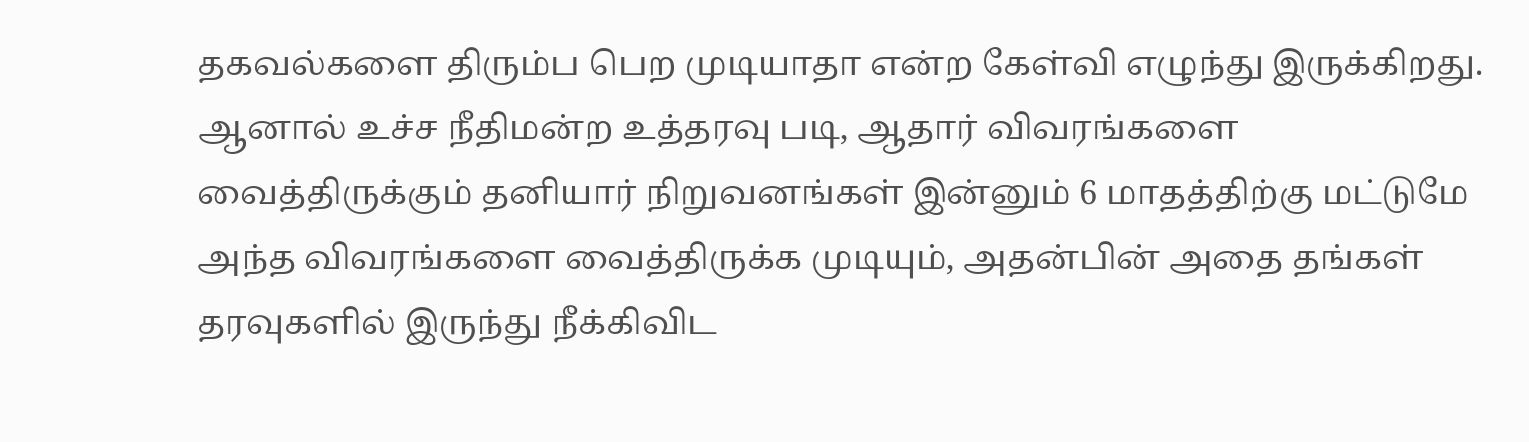தகவல்களை திரும்ப பெற முடியாதா என்ற கேள்வி எழுந்து இருக்கிறது. ஆனால் உச்ச நீதிமன்ற உத்தரவு படி, ஆதார் விவரங்களை வைத்திருக்கும் தனியார் நிறுவனங்கள் இன்னும் 6 மாதத்திற்கு மட்டுமே அந்த விவரங்களை வைத்திருக்க முடியும், அதன்பின் அதை தங்கள் தரவுகளில் இருந்து நீக்கிவிட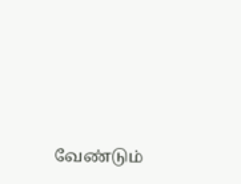வேண்டும்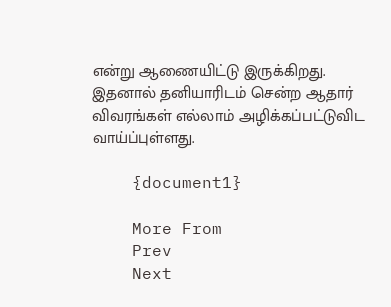என்று ஆணையிட்டு இருக்கிறது. இதனால் தனியாரிடம் சென்ற ஆதார் விவரங்கள் எல்லாம் அழிக்கப்பட்டுவிட வாய்ப்புள்ளது.

    {document1}

    More From
    Prev
    Next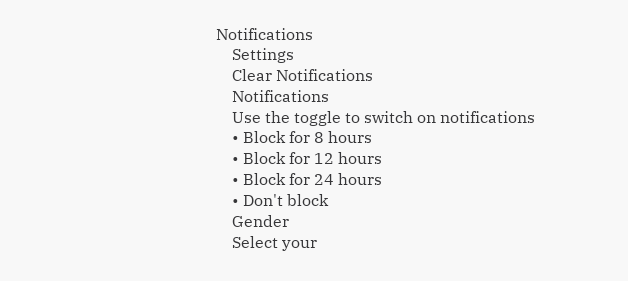Notifications
    Settings
    Clear Notifications
    Notifications
    Use the toggle to switch on notifications
    • Block for 8 hours
    • Block for 12 hours
    • Block for 24 hours
    • Don't block
    Gender
    Select your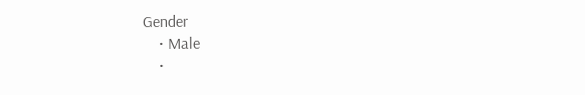Gender
    • Male
    •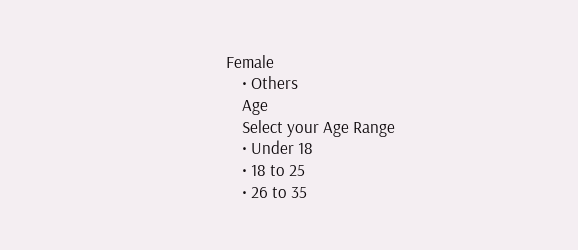Female
    • Others
    Age
    Select your Age Range
    • Under 18
    • 18 to 25
    • 26 to 35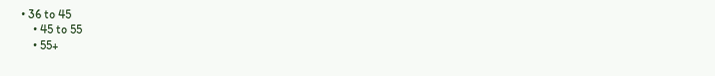• 36 to 45
    • 45 to 55
    • 55+